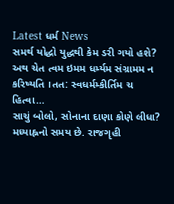Latest ધર્મ News
સમર્થ યોદ્ધો યુદ્ધથી કેમ ડરી ગયો હશે?
અથ ચેત ત્વમ ઇમમ ધર્મ્યમ સંગ્રામમ ન કરિષ્યતિ ।તત: સ્વધર્મમ્કીર્તિમ ચ હિત્વા…
સાચું બોલો, સોનાના દાણા કોણે લીધા?
મધ્યાહ્નનો સમય છે. રાજગૃહી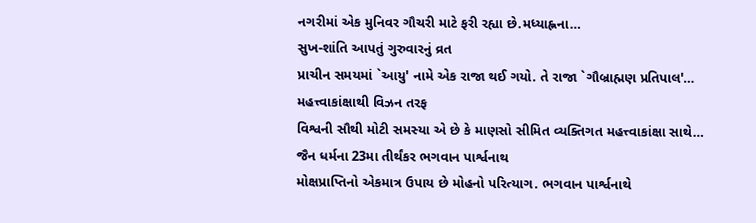નગરીમાં એક મુનિવર ગૌચરી માટે ફરી રહ્યા છે.મધ્યાહ્નના…
સુખ-શાંતિ આપતું ગુરુવારનું વ્રત
પ્રાચીન સમયમાં `આયુ' નામે એક રાજા થઈ ગયો. તે રાજા `ગૌબ્રાહ્મણ પ્રતિપાલ'…
મહત્ત્વાકાંક્ષાથી વિઝન તરફ
વિશ્વની સૌથી મોટી સમસ્યા એ છે કે માણસો સીમિત વ્યક્તિગત મહત્ત્વાકાંક્ષા સાથે…
જૈન ધર્મના 23મા તીર્થંકર ભગવાન પાર્શ્વનાથ
મોક્ષપ્રાપ્તિનો એકમાત્ર ઉપાય છે મોહનો પરિત્યાગ. ભગવાન પાર્શ્વનાથે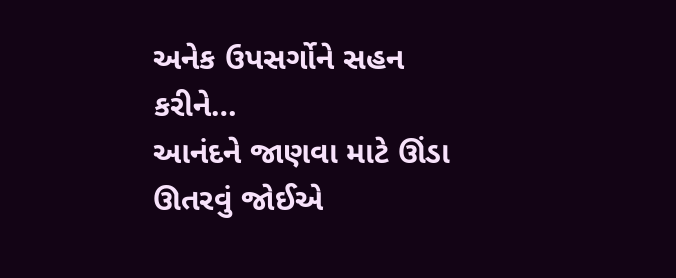અનેક ઉપસર્ગોને સહન કરીને…
આનંદને જાણવા માટે ઊંડા ઊતરવું જોઈએ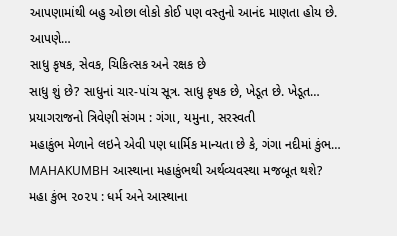આપણામાંથી બહુ ઓછા લોકો કોઈ પણ વસ્તુનો આનંદ માણતા હોય છે. આપણે…
સાધુ કૃષક, સેવક, ચિકિત્સક અને રક્ષક છે
સાધુ શું છે? સાધુનાં ચાર-પાંચ સૂત્ર. સાધુ કૃષક છે, ખેડૂત છે. ખેડૂત…
પ્રયાગરાજનો ત્રિવેણી સંગમ : ગંગા, યમુના, સરસ્વતી
મહાકુંભ મેળાને લઇને એવી પણ ધાર્મિક માન્યતા છે કે, ગંગા નદીમાં કુંભ…
MAHAKUMBH આસ્થાના મહાકુંભથી અર્થવ્યવસ્થા મજબૂત થશે?
મહા કુંભ ૨૦૨૫ : ધર્મ અને આસ્થાના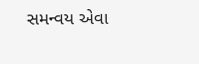સમન્વય એવા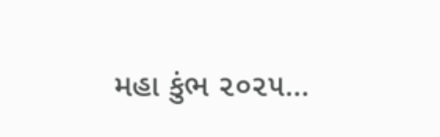મહા કુંભ ૨૦૨૫…